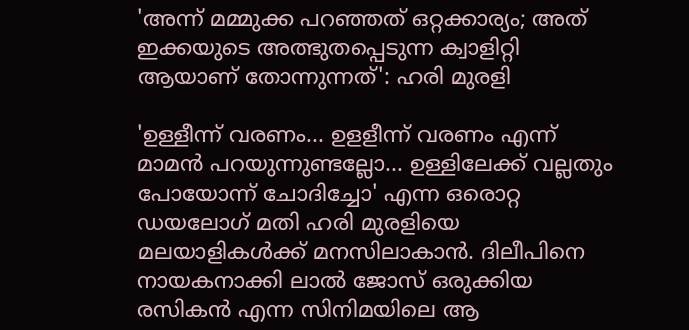'അന്ന് മമ്മുക്ക പറഞ്ഞത് ഒറ്റക്കാര്യം; അത് ഇക്കയുടെ അത്ഭുതപ്പെടുന്ന ക്വാളിറ്റി ആയാണ് തോന്നുന്നത്': ഹരി മുരളി

'ഉള്ളീന്ന് വരണം... ഉളളീന്ന് വരണം എന്ന് മാമന്‍ പറയുന്നുണ്ടല്ലോ... ഉള്ളിലേക്ക് വല്ലതും പോയോന്ന് ചോദിച്ചോ' എന്ന ഒരൊറ്റ ഡയലോഗ് മതി ഹരി മുരളിയെ മലയാളികൾക്ക് മനസിലാകാൻ. ദിലീപിനെ നായകനാക്കി ലാല്‍ ജോസ് ഒരുക്കിയ രസികന്‍ എന്ന സിനിമയിലെ ആ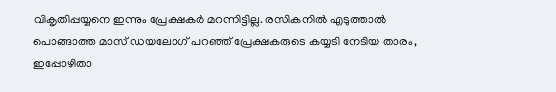വികൃതിപ്പയ്യനെ ഇന്നും പ്രേക്ഷകർ മറന്നിട്ടില്ല. രസികനിൽ എടുത്താല്‍ പൊങ്ങാത്ത മാസ് ഡയലോഗ് പറഞ്ഞ് പ്രേക്ഷകരുടെ കയ്യടി നേടിയ താരം, ഇപ്പോഴിതാ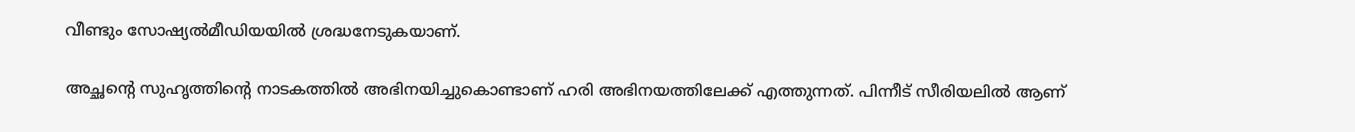വീണ്ടും സോഷ്യൽമീഡിയയിൽ ശ്രദ്ധനേടുകയാണ്.

അച്ഛന്റെ സുഹൃത്തിന്റെ നാടകത്തിൽ അഭിനയിച്ചുകൊണ്ടാണ് ഹരി അഭിനയത്തിലേക്ക് എത്തുന്നത്. പിന്നീട് സീരിയലിൽ ആണ്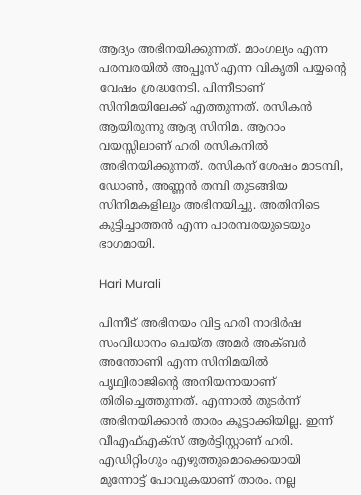ആദ്യം അഭിനയിക്കുന്നത്. മാംഗല്യം എന്ന പരമ്പരയിൽ അപ്പൂസ് എന്ന വികൃതി പയ്യന്റെ വേഷം ശ്രദ്ധനേടി. പിന്നീടാണ് സിനിമയിലേക്ക് എത്തുന്നത്. രസികൻ ആയിരുന്നു ആദ്യ സിനിമ. ആറാം വയസ്സിലാണ് ഹരി രസികനിൽ അഭിനയിക്കുന്നത്. രസികന് ശേഷം മാടമ്പി, ഡോൺ, അണ്ണൻ തമ്പി തുടങ്ങിയ സിനിമകളിലും അഭിനയിച്ചു. അതിനിടെ കുട്ടിച്ചാത്തൻ എന്ന പാരമ്പരയുടെയും ഭാഗമായി.

Hari Murali

പിന്നീട് അഭിനയം വിട്ട ഹരി നാദിർഷ സംവിധാനം ചെയ്ത അമർ അക്ബർ അന്തോണി എന്ന സിനിമയിൽ പൃഥ്വിരാജിന്റെ അനിയനായാണ് തിരിച്ചെത്തുന്നത്. എന്നാൽ തുടർന്ന് അഭിനയിക്കാൻ താരം കൂട്ടാക്കിയില്ല. ഇന്ന് വീഎഫ്എക്സ് ആർട്ടിസ്റ്റാണ് ഹരി. എഡിറ്റിംഗും എഴുത്തുമൊക്കെയായി മുന്നോട്ട് പോവുകയാണ് താരം. നല്ല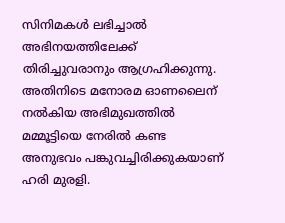സിനിമകൾ ലഭിച്ചാൽ അഭിനയത്തിലേക്ക് തിരിച്ചുവരാനും ആഗ്രഹിക്കുന്നു. അതിനിടെ മനോരമ ഓണലൈന് നൽകിയ അഭിമുഖത്തിൽ മമ്മൂട്ടിയെ നേരിൽ കണ്ട അനുഭവം പങ്കുവച്ചിരിക്കുകയാണ് ഹരി മുരളി.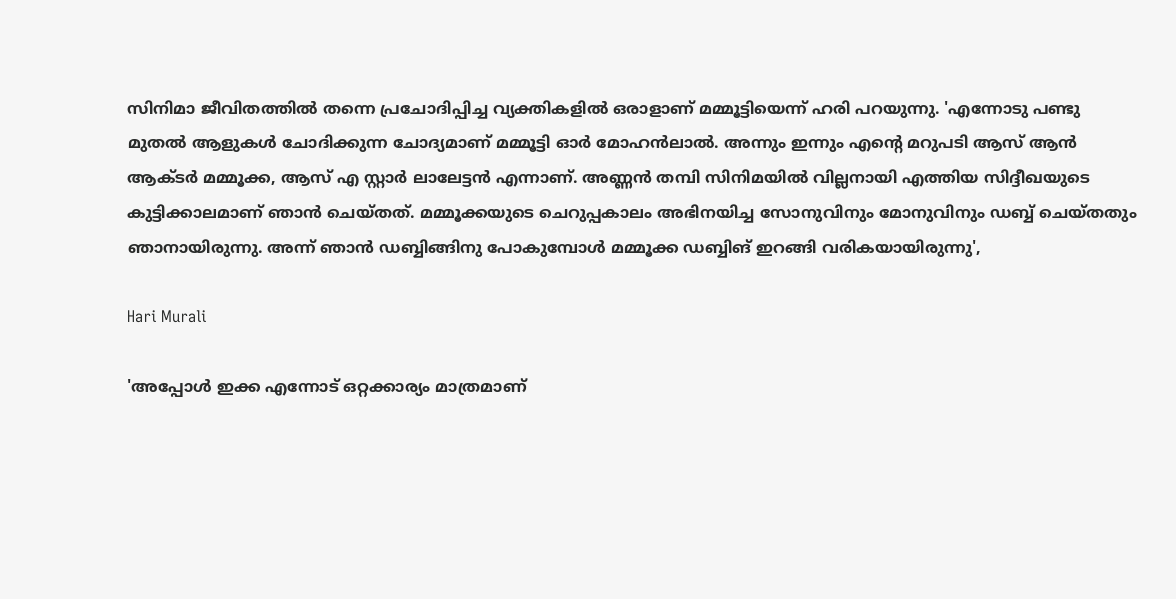സിനിമാ ജീവിതത്തിൽ തന്നെ പ്രചോദിപ്പിച്ച വ്യക്തികളിൽ ഒരാളാണ് മമ്മൂട്ടിയെന്ന് ഹരി പറയുന്നു. 'എന്നോടു പണ്ടു മുതൽ ആളുകൾ ചോദിക്കുന്ന ചോദ്യമാണ് മമ്മൂട്ടി ഓർ മോഹൻലാൽ. അന്നും ഇന്നും എന്റെ മറുപടി ആസ് ആൻ ആക്ടർ മമ്മൂക്ക, ആസ് എ സ്റ്റാർ ലാലേട്ടൻ എന്നാണ്. അണ്ണൻ തമ്പി സിനിമയിൽ വില്ലനായി എത്തിയ സിദ്ദീഖയുടെ കുട്ടിക്കാലമാണ് ഞാൻ ചെയ്തത്. മമ്മൂക്കയുടെ ചെറുപ്പകാലം അഭിനയിച്ച സോനുവിനും മോനുവിനും ഡബ്ബ് ചെയ്തതും ഞാനായിരുന്നു. അന്ന് ഞാൻ ഡബ്ബിങ്ങിനു പോകുമ്പോൾ മമ്മൂക്ക ഡബ്ബിങ് ഇറങ്ങി വരികയായിരുന്നു',

Hari Murali

'അപ്പോൾ ഇക്ക എന്നോട് ഒറ്റക്കാര്യം മാത്രമാണ്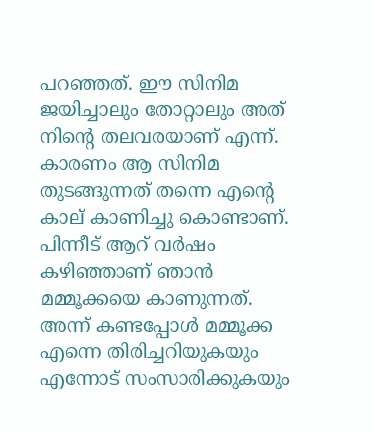പറഞ്ഞത്. ഈ സിനിമ ജയിച്ചാലും തോറ്റാലും അത് നിന്റെ തലവരയാണ് എന്ന്. കാരണം ആ സിനിമ തുടങ്ങുന്നത് തന്നെ എന്റെ കാല് കാണിച്ചു കൊണ്ടാണ്. പിന്നീട് ആറ് വർഷം കഴിഞ്ഞാണ് ഞാൻ മമ്മൂക്കയെ കാണുന്നത്. അന്ന് കണ്ടപ്പോൾ മമ്മൂക്ക എന്നെ തിരിച്ചറിയുകയും എന്നോട് സംസാരിക്കുകയും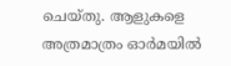ചെയ്തു. ആളുകളെ അത്രമാത്രം ഓർമയിൽ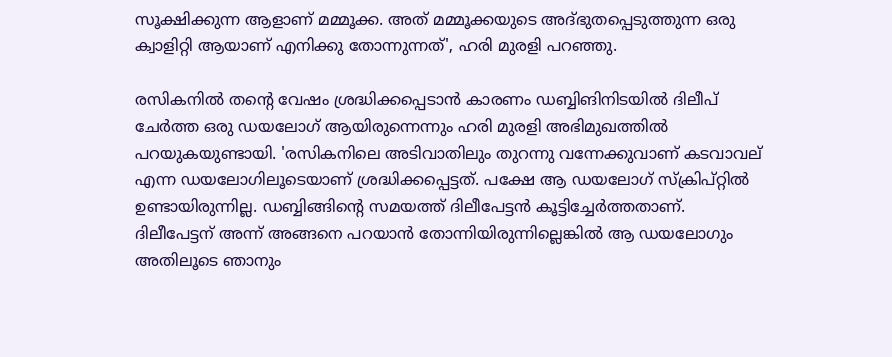സൂക്ഷിക്കുന്ന ആളാണ് മമ്മൂക്ക. അത് മമ്മൂക്കയുടെ അദ്ഭുതപ്പെടുത്തുന്ന ഒരു ക്വാളിറ്റി ആയാണ് എനിക്കു തോന്നുന്നത്', ഹരി മുരളി പറഞ്ഞു.

രസികനിൽ തന്റെ വേഷം ശ്രദ്ധിക്കപ്പെടാൻ കാരണം ഡബ്ബിങിനിടയിൽ ദിലീപ് ചേർത്ത ഒരു ഡയലോഗ് ആയിരുന്നെന്നും ഹരി മുരളി അഭിമുഖത്തിൽ പറയുകയുണ്ടായി. 'രസികനിലെ അടിവാതിലും തുറന്നു വന്നേക്കുവാണ് കടവാവല് എന്ന ഡയലോഗിലൂടെയാണ് ശ്രദ്ധിക്കപ്പെട്ടത്. പക്ഷേ ആ ഡയലോഗ് സ്ക്രിപ്റ്റിൽ ഉണ്ടായിരുന്നില്ല. ഡബ്ബിങ്ങിന്റെ സമയത്ത് ദിലീപേട്ടൻ കൂട്ടിച്ചേർത്തതാണ്. ദിലീപേട്ടന് അന്ന് അങ്ങനെ പറയാൻ തോന്നിയിരുന്നില്ലെങ്കിൽ ആ ഡയലോഗും അതിലൂടെ ഞാനും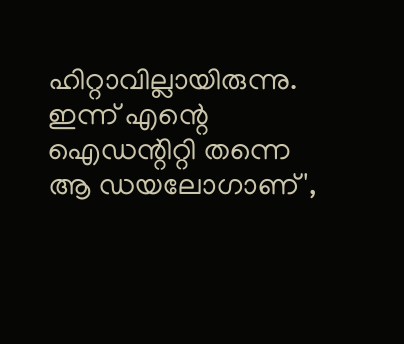ഹിറ്റാവില്ലായിരുന്നു. ഇന്ന് എന്റെ ഐഡന്റിറ്റി തന്നെ ആ ഡയലോഗാണ്',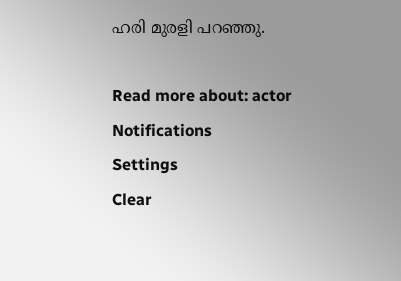ഹരി മുരളി പറഞ്ഞു.

Read more about: actor
Notifications
Settings
Clear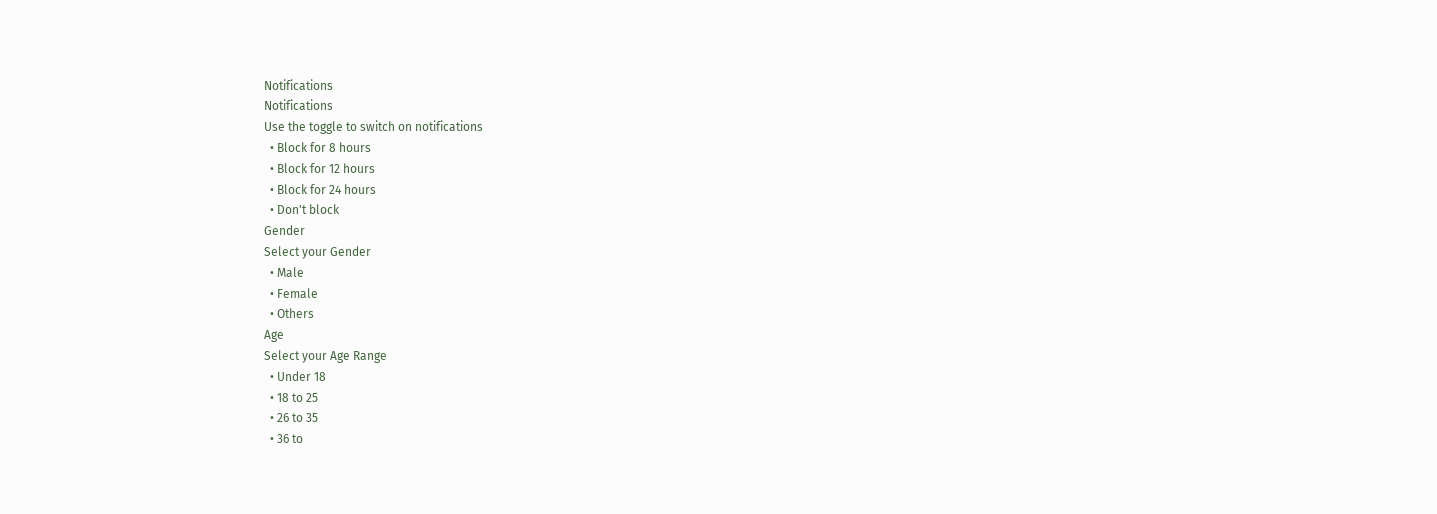Notifications
Notifications
Use the toggle to switch on notifications
  • Block for 8 hours
  • Block for 12 hours
  • Block for 24 hours
  • Don't block
Gender
Select your Gender
  • Male
  • Female
  • Others
Age
Select your Age Range
  • Under 18
  • 18 to 25
  • 26 to 35
  • 36 to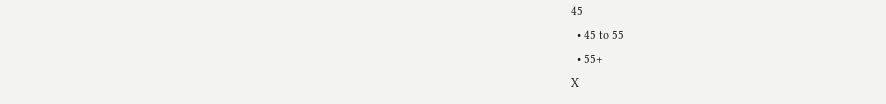45
  • 45 to 55
  • 55+
X